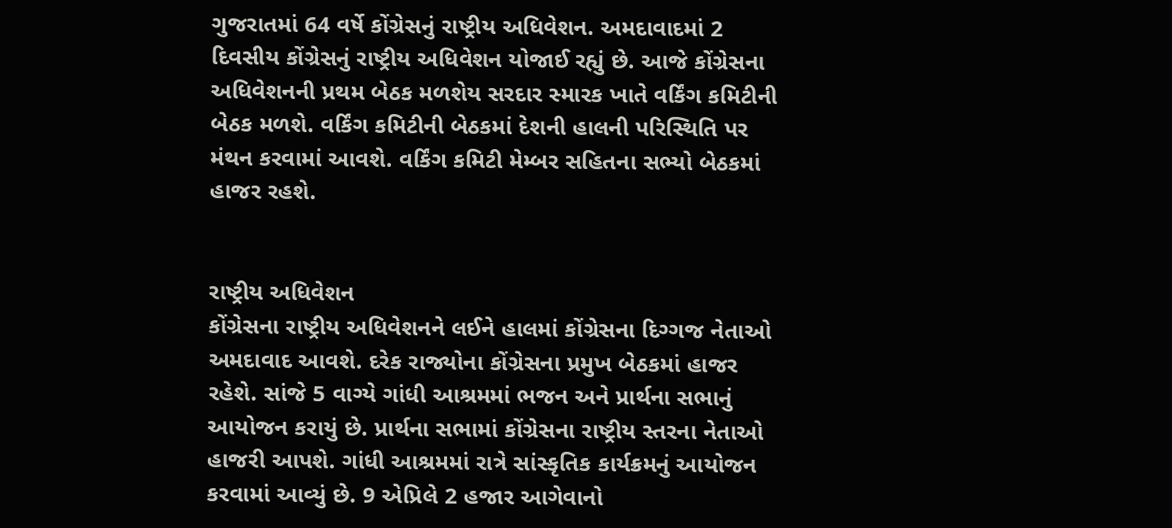ગુજરાતમાં 64 વર્ષે કોંગ્રેસનું રાષ્ટ્રીય અધિવેશન. અમદાવાદમાં 2 દિવસીય કોંગ્રેસનું રાષ્ટ્રીય અધિવેશન યોજાઈ રહ્યું છે. આજે કોંગ્રેસના અધિવેશનની પ્રથમ બેઠક મળશેય સરદાર સ્મારક ખાતે વર્કિંગ કમિટીની બેઠક મળશે. વર્કિંગ કમિટીની બેઠકમાં દેશની હાલની પરિસ્થિતિ પર મંથન કરવામાં આવશે. વર્કિંગ કમિટી મેમ્બર સહિતના સભ્યો બેઠકમાં હાજર રહશે.


રાષ્ટ્રીય અધિવેશન
કોંગ્રેસના રાષ્ટ્રીય અધિવેશનને લઈને હાલમાં કોંગ્રેસના દિગ્ગજ નેતાઓ અમદાવાદ આવશે. દરેક રાજ્યોના કોંગ્રેસના પ્રમુખ બેઠકમાં હાજર રહેશે. સાંજે 5 વાગ્યે ગાંધી આશ્રમમાં ભજન અને પ્રાર્થના સભાનું આયોજન કરાયું છે. પ્રાર્થના સભામાં કોંગ્રેસના રાષ્ટ્રીય સ્તરના નેતાઓ હાજરી આપશે. ગાંધી આશ્રમમાં રાત્રે સાંસ્કૃતિક કાર્યક્રમનું આયોજન કરવામાં આવ્યું છે. 9 એપ્રિલે 2 હજાર આગેવાનો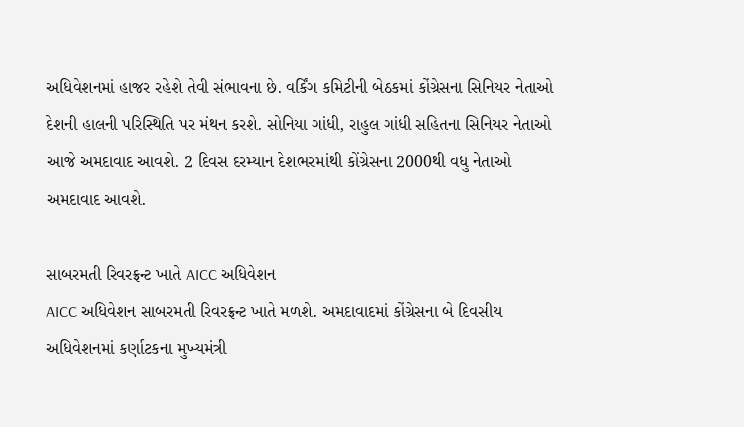અધિવેશનમાં હાજર રહેશે તેવી સંભાવના છે. વર્કિંગ કમિટીની બેઠકમાં કોંગ્રેસના સિનિયર નેતાઓ દેશની હાલની પરિસ્થિતિ પર મંથન કરશે. સોનિયા ગાંધી, રાહુલ ગાંધી સહિતના સિનિયર નેતાઓ આજે અમદાવાદ આવશે. 2 દિવસ દરમ્યાન દેશભરમાંથી કોંગ્રેસના 2000થી વધુ નેતાઓ અમદાવાદ આવશે.

સાબરમતી રિવરફ્રન્ટ ખાતે AICC અધિવેશન
AICC અધિવેશન સાબરમતી રિવરફ્રન્ટ ખાતે મળશે. અમદાવાદમાં કોંગ્રેસના બે દિવસીય અધિવેશનમાં કર્ણાટકના મુખ્યમંત્રી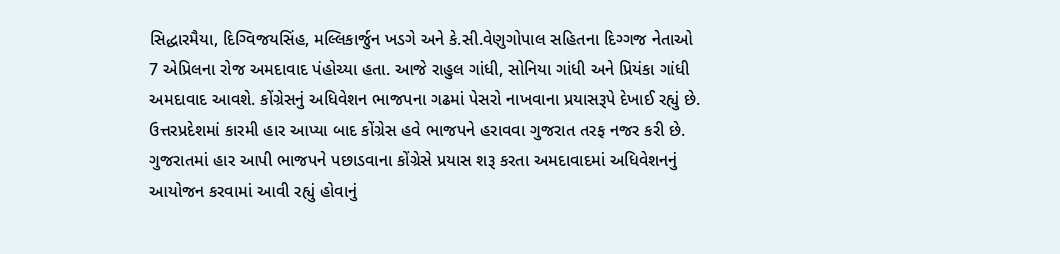સિદ્ધારમૈયા, દિગ્વિજયસિંહ, મલ્લિકાર્જુન ખડગે અને કે.સી.વેણુગોપાલ સહિતના દિગ્ગજ નેતાઓ 7 એપ્રિલના રોજ અમદાવાદ પંહોચ્યા હતા. આજે રાહુલ ગાંધી, સોનિયા ગાંધી અને પ્રિયંકા ગાંધી અમદાવાદ આવશે. કોંગ્રેસનું અધિવેશન ભાજપના ગઢમાં પેસરો નાખવાના પ્રયાસરૂપે દેખાઈ રહ્યું છે. ઉત્તરપ્રદેશમાં કારમી હાર આપ્યા બાદ કોંગ્રેસ હવે ભાજપને હરાવવા ગુજરાત તરફ નજર કરી છે. ગુજરાતમાં હાર આપી ભાજપને પછાડવાના કોંગ્રેસે પ્રયાસ શરૂ કરતા અમદાવાદમાં અધિવેશનનું આયોજન કરવામાં આવી રહ્યું હોવાનું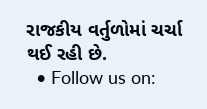રાજકીય વર્તુળોમાં ચર્ચા થઈ રહી છે.
  • Follow us on: